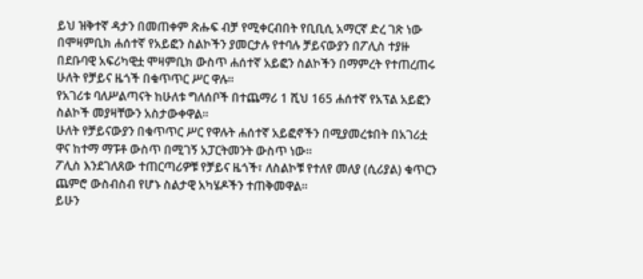ይህ ዝቅተኛ ዳታን በመጠቀም ጽሑፍ ብቻ የሚቀርብበት የቢቢሲ አማርኛ ድረ ገጽ ነው
በሞዛምቢክ ሐሰተኛ የአይፎን ስልኮችን ያመርታሉ የተባሉ ቻይናውያን በፖሊስ ተያዙ
በደቡባዊ አፍሪካዊቷ ሞዛምቢክ ውስጥ ሐሰተኛ አይፎን ስልኮችን በማምረት የተጠረጠሩ ሁለት የቻይና ዜጎች በቁጥጥር ሥር ዋሉ።
የአገሪቱ ባለሥልጣናት ከሁለቱ ግለሰቦች በተጨማሪ 1 ሺህ 165 ሐሰተኛ የአፕል አይፎን ስልኮች መያዛቸውን አስታውቀዋል።
ሁለት የቻይናውያን በቁጥጥር ሥር የዋሉት ሐሰተኛ አይፎኖችን በሚያመረቱበት በአገሪቷ ዋና ከተማ ማፑቶ ውስጥ በሚገኝ አፓርትመንት ውስጥ ነው።
ፖሊስ እንደገለጸው ተጠርጣሪዎቹ የቻይና ዜጎች፣ ለስልኮቹ የተለየ መለያ (ሲሪያል) ቁጥርን ጨምሮ ውስብስብ የሆኑ ስልታዊ አካሄዶችን ተጠቅመዋል።
ይሁን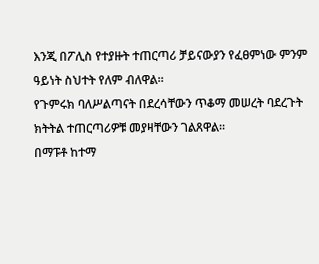እንጂ በፖሊስ የተያዙት ተጠርጣሪ ቻይናውያን የፈፀምነው ምንም ዓይነት ስህተት የለም ብለዋል።
የጉምሩክ ባለሥልጣናት በደረሳቸውን ጥቆማ መሠረት ባደረጉት ክትትል ተጠርጣሪዎቹ መያዛቸውን ገልጸዋል።
በማፑቶ ከተማ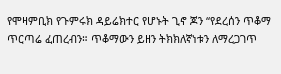የሞዛምቢክ የጉምሩክ ዳይሬክተር የሆኑት ጊኖ ጆን “የደረሰን ጥቆማ ጥርጣሬ ፈጠረብን። ጥቆማውን ይዘን ትክክለኛነቱን ለማረጋገጥ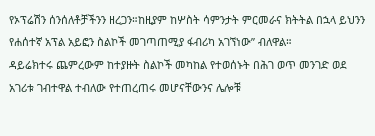የኦፕሬሽን ሰንሰለቶቻችንን ዘረጋን።ከዚያም ከሦስት ሳምንታት ምርመራና ክትትል በኋላ ይህንን የሐሰተኛ አፕል አይፎን ስልኮች መገጣጠሚያ ፋብሪካ አገኘነው” ብለዋል።
ዳይሬክተሩ ጨምረውም ከተያዙት ስልኮች መካከል የተወሰኑት በሕገ ወጥ መንገድ ወደ አገሪቱ ገብተዋል ተብለው የተጠረጠሩ መሆናቸውንና ሌሎቹ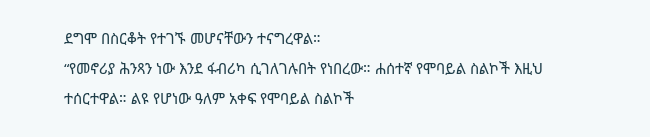ደግሞ በስርቆት የተገኙ መሆናቸውን ተናግረዋል።
“የመኖሪያ ሕንጻን ነው እንደ ፋብሪካ ሲገለገሉበት የነበረው። ሐሰተኛ የሞባይል ስልኮች እዚህ ተሰርተዋል። ልዩ የሆነው ዓለም አቀፍ የሞባይል ስልኮች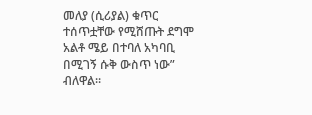መለያ (ሲሪያል) ቁጥር ተሰጥቷቸው የሚሸጡት ደግሞ አልቶ ሜይ በተባለ አካባቢ በሚገኝ ሱቅ ውስጥ ነው” ብለዋል።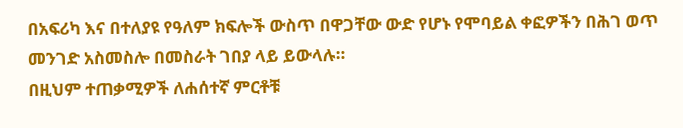በአፍሪካ እና በተለያዩ የዓለም ክፍሎች ውስጥ በዋጋቸው ውድ የሆኑ የሞባይል ቀፎዎችን በሕገ ወጥ መንገድ አስመስሎ በመስራት ገበያ ላይ ይውላሉ።
በዚህም ተጠቃሚዎች ለሐሰተኛ ምርቶቹ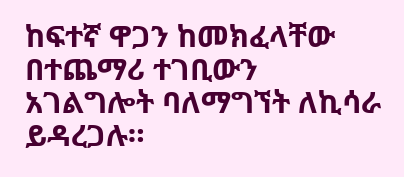ከፍተኛ ዋጋን ከመክፈላቸው በተጨማሪ ተገቢውን አገልግሎት ባለማግኘት ለኪሳራ ይዳረጋሉ።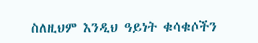ስለዚህም እንዲህ ዓይነት ቁሳቁሶችን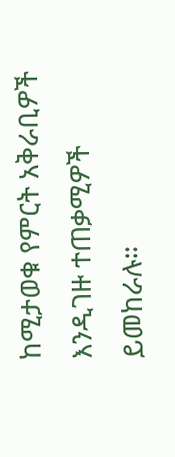ከሚታወቁ የምርት አቅራቢዎች እንዲገዙ ተጠቃሚዎች ይመከራሉ።